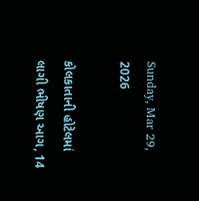Sunday, Mar 29, 2026

કોલકાતાની હોટેલમાં લાગી ભીષણ આગ, 14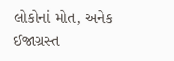લોકોનાં મોત, અનેક ઈજાગ્રસ્ત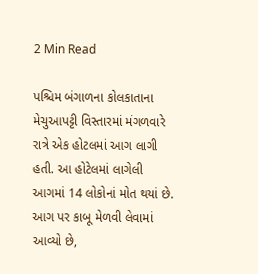2 Min Read

પશ્ચિમ બંગાળના કોલકાતાના મેચુઆપટ્ટી વિસ્તારમાં મંગળવારે રાત્રે એક હોટલમાં આગ લાગી હતી. આ હોટેલમાં લાગેલી આગમાં 14 લોકોનાં મોત થયાં છે. આગ પર કાબૂ મેળવી લેવામાં આવ્યો છે,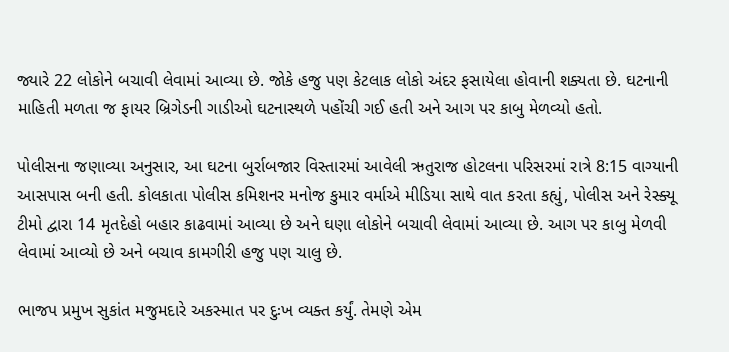જ્યારે 22 લોકોને બચાવી લેવામાં આવ્યા છે. જોકે હજુ પણ કેટલાક લોકો અંદર ફસાયેલા હોવાની શક્યતા છે. ઘટનાની માહિતી મળતા જ ફાયર બ્રિગેડની ગાડીઓ ઘટનાસ્થળે પહોંચી ગઈ હતી અને આગ પર કાબુ મેળવ્યો હતો.

પોલીસના જણાવ્યા અનુસાર, આ ઘટના બુર્રાબજાર વિસ્તારમાં આવેલી ઋતુરાજ હોટલના પરિસરમાં રાત્રે 8:15 વાગ્યાની આસપાસ બની હતી. કોલકાતા પોલીસ કમિશનર મનોજ કુમાર વર્માએ મીડિયા સાથે વાત કરતા કહ્યું, પોલીસ અને રેસ્ક્યૂ ટીમો દ્વારા 14 મૃતદેહો બહાર કાઢવામાં આવ્યા છે અને ઘણા લોકોને બચાવી લેવામાં આવ્યા છે. આગ પર કાબુ મેળવી લેવામાં આવ્યો છે અને બચાવ કામગીરી હજુ પણ ચાલુ છે.

ભાજપ પ્રમુખ સુકાંત મજુમદારે અકસ્માત પર દુઃખ વ્યક્ત કર્યું. તેમણે એમ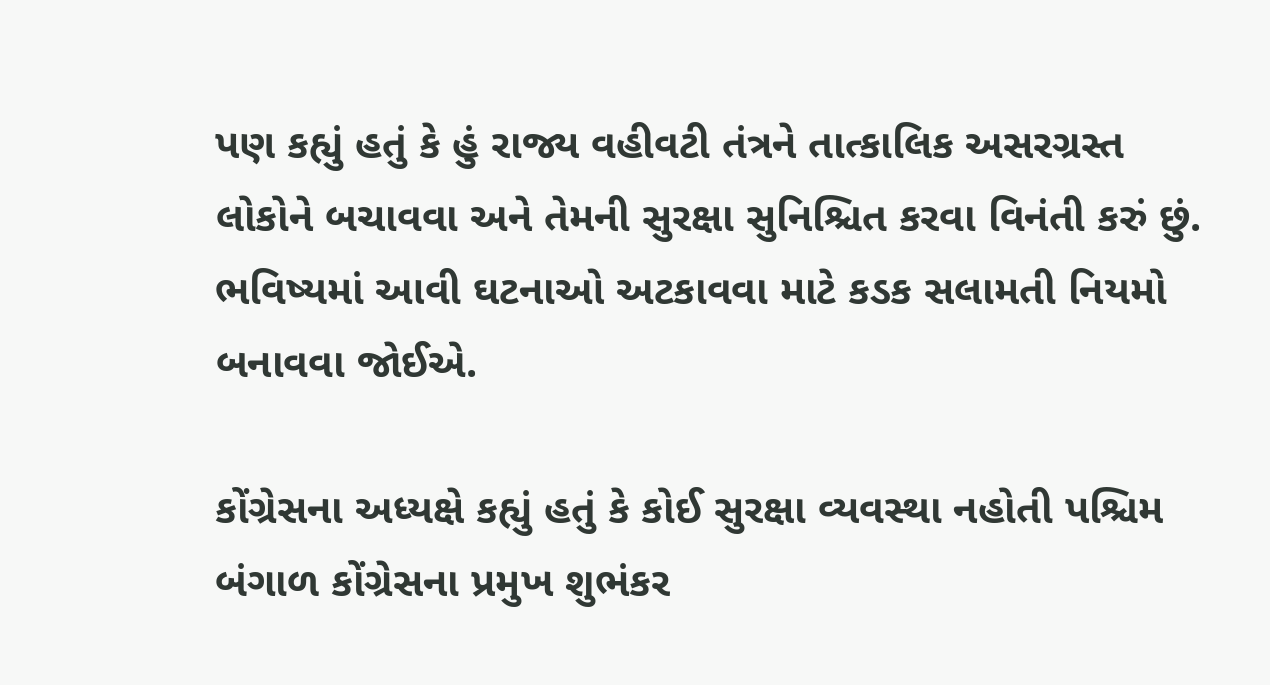પણ કહ્યું હતું કે હું રાજ્ય વહીવટી તંત્રને તાત્કાલિક અસરગ્રસ્ત લોકોને બચાવવા અને તેમની સુરક્ષા સુનિશ્ચિત કરવા વિનંતી કરું છું. ભવિષ્યમાં આવી ઘટનાઓ અટકાવવા માટે કડક સલામતી નિયમો બનાવવા જોઈએ.

કોંગ્રેસના અધ્યક્ષે કહ્યું હતું કે કોઈ સુરક્ષા વ્યવસ્થા નહોતી પશ્ચિમ બંગાળ કોંગ્રેસના પ્રમુખ શુભંકર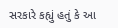સરકારે કહ્યું હતું કે આ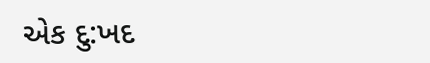એક દુ:ખદ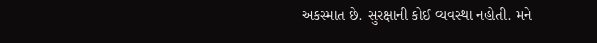અકસ્માત છે. સુરક્ષાની કોઈ વ્યવસ્થા નહોતી. મને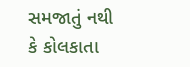સમજાતું નથી કે કોલકાતા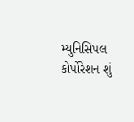મ્યુનિસિપલ કોર્પોરેશન શું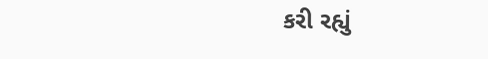કરી રહ્યું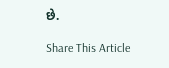છે.

Share This Article